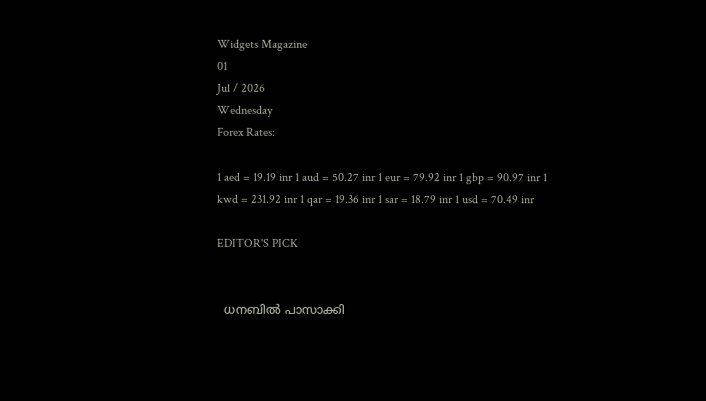Widgets Magazine
01
Jul / 2026
Wednesday
Forex Rates:

1 aed = 19.19 inr 1 aud = 50.27 inr 1 eur = 79.92 inr 1 gbp = 90.97 inr 1 kwd = 231.92 inr 1 qar = 19.36 inr 1 sar = 18.79 inr 1 usd = 70.49 inr

EDITOR'S PICK


  ധനബിൽ പാസാക്കി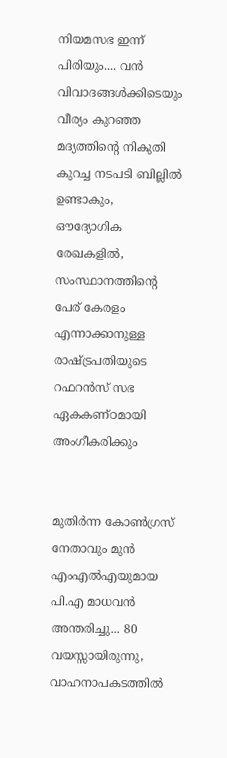നിയമസഭ ഇന്ന് പിരിയും.... വൻ വിവാദങ്ങൾക്കിടെയും വീര്യം കുറഞ്ഞ മദ്യത്തിൻ്റെ നികുതി കുറച്ച നടപടി ബില്ലിൽ ഉണ്ടാകും, ഔദ്യോഗിക രേഖകളിൽ, സംസ്ഥാനത്തിന്റെ പേര് കേരളം എന്നാക്കാനുള്ള രാഷ്ട്രപതിയുടെ റഫറൻസ് സഭ ഏകകണ്ഠമായി അംഗീകരിക്കും


മുതിർന്ന കോൺഗ്രസ് നേതാവും മുൻ എംഎൽഎയുമായ പി.എ മാധവൻ അന്തരിച്ചു... 80 വയസ്സായിരുന്നു, വാഹനാപകടത്തിൽ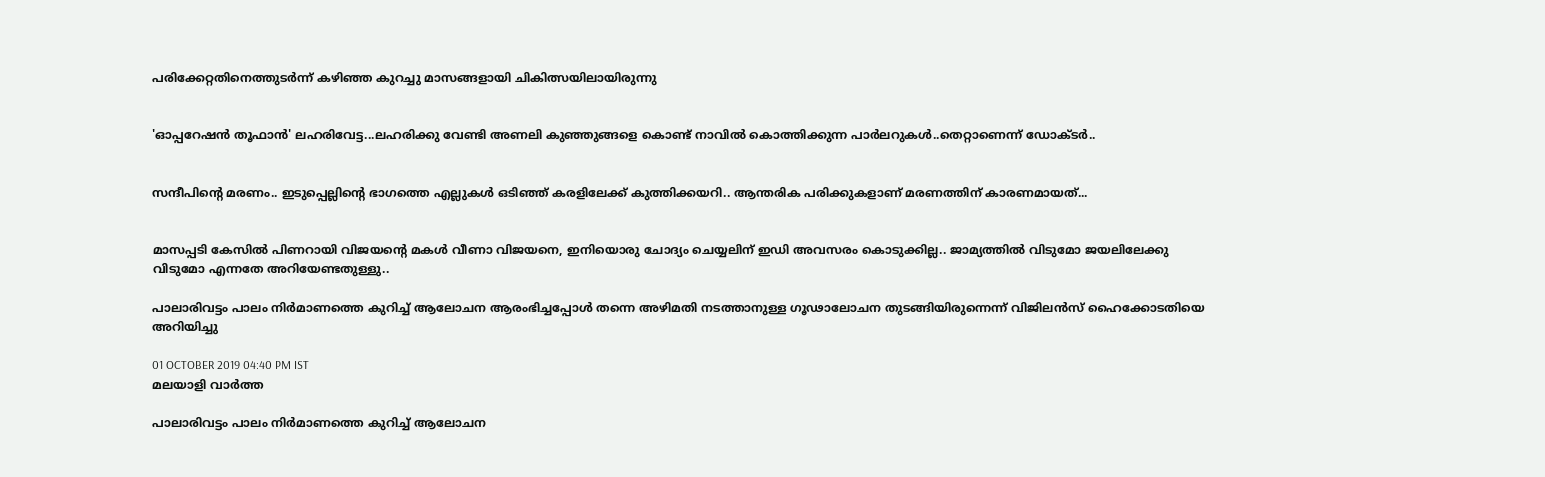പരിക്കേറ്റതിനെത്തുടർന്ന് കഴിഞ്ഞ കുറച്ചു മാസങ്ങളായി ചികിത്സയിലായിരുന്നു


'ഓപ്പറേഷൻ തൂഫാൻ' ലഹരിവേട്ട...ലഹരിക്കു വേണ്ടി അണലി കുഞ്ഞുങ്ങളെ കൊണ്ട് നാവിൽ കൊത്തിക്കുന്ന പാർലറുകൾ..തെറ്റാണെന്ന് ഡോക്ടർ..


സന്ദീപിന്റെ മരണം.. ഇടുപ്പെല്ലിന്റെ ഭാഗത്തെ എല്ലുകള്‍ ഒടിഞ്ഞ് കരളിലേക്ക് കുത്തിക്കയറി.. ആന്തരിക പരിക്കുകളാണ് മരണത്തിന് കാരണമായത്...


മാസപ്പടി കേസില്‍ പിണറായി വിജയന്റെ മകള്‍ വീണാ വിജയനെ, ഇനിയൊരു ചോദ്യം ചെയ്യലിന് ഇഡി അവസരം കൊടുക്കില്ല.. ജാമ്യത്തില്‍ വിടുമോ ജയലിലേക്കു വിടുമോ എന്നതേ അറിയേണ്ടതുള്ളു..

പാലാരിവട്ടം പാലം നിര്‍മാണത്തെ കുറിച്ച് ആലോചന ആരംഭിച്ചപ്പോള്‍ തന്നെ അഴിമതി നടത്താനുള്ള ഗൂഢാലോചന തുടങ്ങിയിരുന്നെന്ന് വിജിലന്‍സ് ഹൈക്കോടതിയെ അറിയിച്ചു

01 OCTOBER 2019 04:40 PM IST
മലയാളി വാര്‍ത്ത

പാലാരിവട്ടം പാലം നിര്‍മാണത്തെ കുറിച്ച് ആലോചന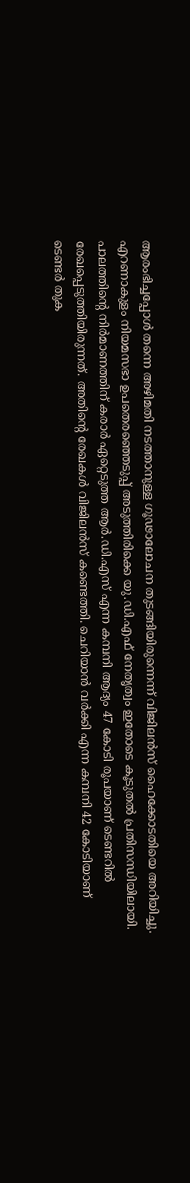ആരംഭിച്ചപ്പോള്‍ തന്നെ അഴിമതി നടത്താനുള്ള ഗൂഢാലോചന തുടങ്ങിയിരുന്നെന്ന് വിജിലന്‍സ് ഹൈക്കോടതിയെ അറിയിച്ചു. എറണാകുളം നിയമസഭാ ഉപതെരഞ്ഞെടുപ്പ് അടുത്തിരിക്കെ യു.ഡി.എഫ് നേതൃത്വം ഇതോടെ കൂടുതല്‍ പ്രതിസന്ധിയിലായി. പാലത്തിന്റെ നിര്‍മാണത്തിന് കരാര്‍ ഏറ്റെടുത്ത ആര്‍.ഡി.എസ് എന്ന കമ്പനി ആദ്യം 47 കോടി രൂപയാണ് ടെണ്ടറില്‍ രേഖപ്പെടുത്തിയിരുന്നത്. അതിന്റെ രേഖകള്‍ വിജിലന്‍സ് കണ്ടെത്തി. ചെറിയാന്‍ വര്‍ക്കി എന്ന കമ്പനി 42 കോടിയാണ് ടെണ്ടര്‍ തുക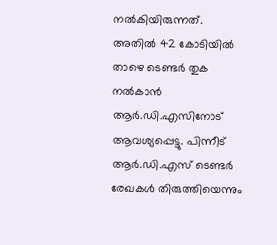നല്‍കിയിരുന്നത്. അതില്‍ 42 കോടിയില്‍ താഴെ ടെണ്ടര്‍ തുക നല്‍കാന്‍ ആര്‍.ഡി.എസിനോട് ആവശ്യപ്പെട്ടു. പിന്നീട് ആര്‍.ഡി.എസ് ടെണ്ടര്‍ രേഖകള്‍ തിരുത്തിയെന്നും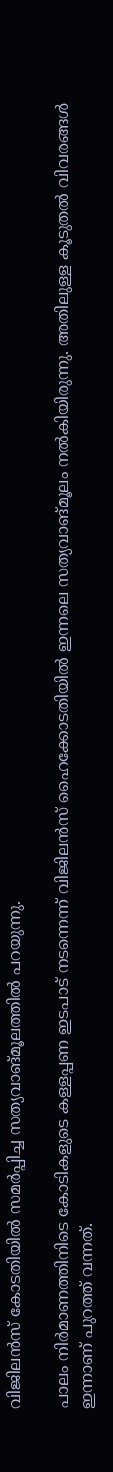വിജിലന്‍സ് കോടതിയില്‍ സമര്‍പ്പിച്ച സത്യവാങ്മൂലത്തില്‍ പറയുന്നു.

പാലം നിര്‍മാണത്തിനിടെ കോടികളുടെ കള്ളപ്പണ ഇടപാട് നടന്നെന്ന് വിജിലന്‍സ് ഹൈക്കോടതിയില്‍ ഇന്നലെ സത്യവാങ്മൂലം നല്‍കിയിരുന്നു. അതിലുള്ള കൂടുതല്‍ വിവരങ്ങള്‍ ഇന്നാണ് പുറത്ത് വന്നത്.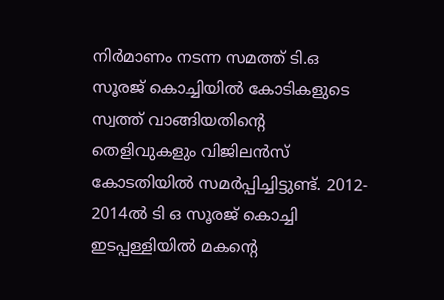നിര്‍മാണം നടന്ന സമത്ത് ടി.ഒ സൂരജ് കൊച്ചിയില്‍ കോടികളുടെ സ്വത്ത് വാങ്ങിയതിന്റെ തെളിവുകളും വിജിലന്‍സ് കോടതിയില്‍ സമര്‍പ്പിച്ചിട്ടുണ്ട്. 2012- 2014ല്‍ ടി ഒ സൂരജ് കൊച്ചി ഇടപ്പള്ളിയില്‍ മകന്റെ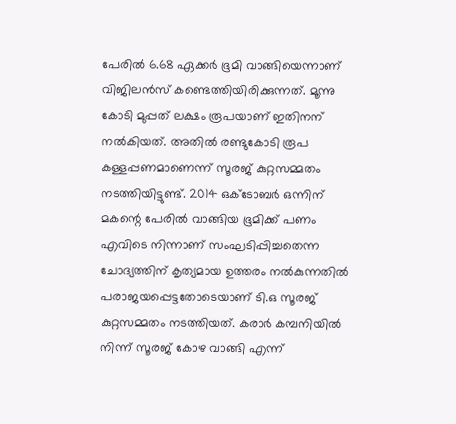പേരില്‍ 6.68 ഏക്കര്‍ ഭൂമി വാങ്ങിയെന്നാണ് വിജിലന്‍സ് കണ്ടെത്തിയിരിക്കുന്നത്. മൂന്നു കോടി മുപ്പത് ലക്ഷം രൂപയാണ് ഇതിനന് നല്‍കിയത്. അതില്‍ രണ്ടുകോടി രൂപ കള്ളപ്പണമാണെന്ന് സൂരജ് കുറ്റസമ്മതം നടത്തിയിട്ടുണ്ട്. 2014 ഒക്ടോബര്‍ ഒന്നിന് മകന്റെ പേരില്‍ വാങ്ങിയ ഭൂമിക്ക് പണം എവിടെ നിന്നാണ് സംഘടിപ്പിച്ചതെന്ന ചോദ്യത്തിന് കൃത്യമായ ഉത്തരം നല്‍കുന്നതില്‍ പരാജയപ്പെട്ടതോടെയാണ് ടി.ഒ സൂരജ് കുറ്റസമ്മതം നടത്തിയത്. കരാര്‍ കമ്പനിയില്‍ നിന്ന് സൂരജ് കോഴ വാങ്ങി എന്ന്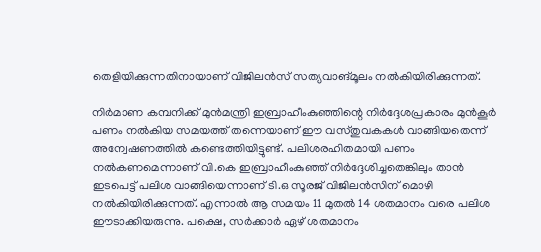തെളിയിക്കുന്നതിനായാണ് വിജിലന്‍സ് സത്യവാങ്മൂലം നല്‍കിയിരിക്കുന്നത്.

നിര്‍മാണ കമ്പനിക്ക് മുന്‍മന്ത്രി ഇബ്രാഹീംകുഞ്ഞിന്റെ നിര്‍ദ്ദേശപ്രകാരം മുന്‍കൂര്‍ പണം നല്‍കിയ സമയത്ത് തന്നെയാണ് ഈ വസ്തുവകകള്‍ വാങ്ങിയതെന്ന് അന്വേഷണത്തില്‍ കണ്ടെത്തിയിട്ടുണ്ട്. പലിശരഹിതമായി പണം നല്‍കണമെന്നാണ് വി.കെ ഇബ്രാഹീംകുഞ്ഞ് നിര്‍ദ്ദേശിച്ചതെങ്കിലും താന്‍ ഇടപെട്ട് പലിശ വാങ്ങിയെന്നാണ് ടി.ഒ സൂരജ് വിജിലന്‍സിന് മൊഴി നല്‍കിയിരിക്കുന്നത്. എന്നാല്‍ ആ സമയം 11 മുതല്‍ 14 ശതമാനം വരെ പലിശ ഈടാക്കിയരുന്നു. പക്ഷെ, സര്‍ക്കാര്‍ ഏഴ് ശതമാനം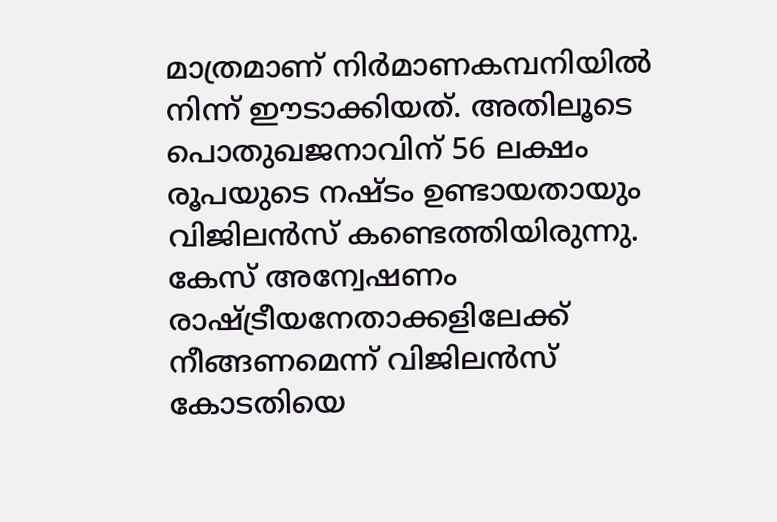മാത്രമാണ് നിര്‍മാണകമ്പനിയില്‍ നിന്ന് ഈടാക്കിയത്. അതിലൂടെ പൊതുഖജനാവിന് 56 ലക്ഷം രൂപയുടെ നഷ്ടം ഉണ്ടായതായും വിജിലന്‍സ് കണ്ടെത്തിയിരുന്നു. കേസ് അന്വേഷണം രാഷ്ട്രീയനേതാക്കളിലേക്ക് നീങ്ങണമെന്ന് വിജിലന്‍സ് കോടതിയെ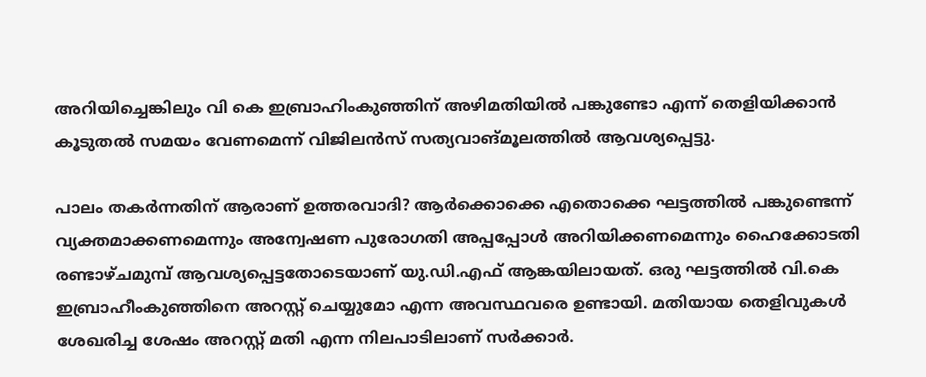അറിയിച്ചെങ്കിലും വി കെ ഇബ്രാഹിംകുഞ്ഞിന് അഴിമതിയില്‍ പങ്കുണ്ടോ എന്ന് തെളിയിക്കാന്‍ കൂടുതല്‍ സമയം വേണമെന്ന് വിജിലന്‍സ് സത്യവാങ്മൂലത്തില്‍ ആവശ്യപ്പെട്ടു.

പാലം തകര്‍ന്നതിന് ആരാണ് ഉത്തരവാദി? ആര്‍ക്കൊക്കെ എതൊക്കെ ഘട്ടത്തില്‍ പങ്കുണ്ടെന്ന് വ്യക്തമാക്കണമെന്നും അന്വേഷണ പുരോഗതി അപ്പപ്പോള്‍ അറിയിക്കണമെന്നും ഹൈക്കോടതി രണ്ടാഴ്ചമുമ്പ് ആവശ്യപ്പെട്ടതോടെയാണ് യു.ഡി.എഫ് ആങ്കയിലായത്. ഒരു ഘട്ടത്തില്‍ വി.കെ ഇബ്രാഹീംകുഞ്ഞിനെ അറസ്റ്റ് ചെയ്യുമോ എന്ന അവസ്ഥവരെ ഉണ്ടായി. മതിയായ തെളിവുകള്‍ ശേഖരിച്ച ശേഷം അറസ്റ്റ് മതി എന്ന നിലപാടിലാണ് സര്‍ക്കാര്‍.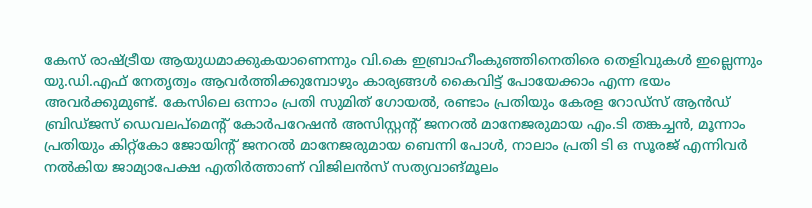കേസ് രാഷ്ട്രീയ ആയുധമാക്കുകയാണെന്നും വി.കെ ഇബ്രാഹീംകുഞ്ഞിനെതിരെ തെളിവുകള്‍ ഇല്ലെന്നും യു.ഡി.എഫ് നേതൃത്വം ആവര്‍ത്തിക്കുമ്പോഴും കാര്യങ്ങള്‍ കൈവിട്ട് പോയേക്കാം എന്ന ഭയം അവര്‍ക്കുമുണ്ട്. കേസിലെ ഒന്നാം പ്രതി സുമിത് ഗോയല്‍, രണ്ടാം പ്രതിയും കേരള റോഡ്‌സ് ആന്‍ഡ് ബ്രിഡ്ജസ് ഡെവലപ്‌മെന്റ് കോര്‍പറേഷന്‍ അസിസ്റ്റന്റ് ജനറല്‍ മാനേജരുമായ എം.ടി തങ്കച്ചന്‍, മൂന്നാം പ്രതിയും കിറ്റ്‌കോ ജോയിന്റ് ജനറല്‍ മാനേജരുമായ ബെന്നി പോള്‍, നാലാം പ്രതി ടി ഒ സൂരജ് എന്നിവര്‍ നല്‍കിയ ജാമ്യാപേക്ഷ എതിര്‍ത്താണ് വിജിലന്‍സ് സത്യവാങ്മൂലം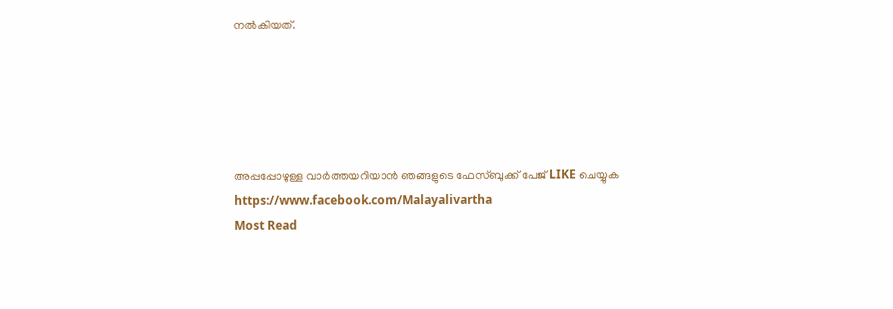നല്‍കിയത്.





അപ്പപ്പോഴുള്ള വാര്‍ത്തയറിയാന്‍ ഞങ്ങളുടെ ഫേസ്‌ബുക്ക്‌ പേജ് LIKE ചെയ്യുക
https://www.facebook.com/Malayalivartha
Most Read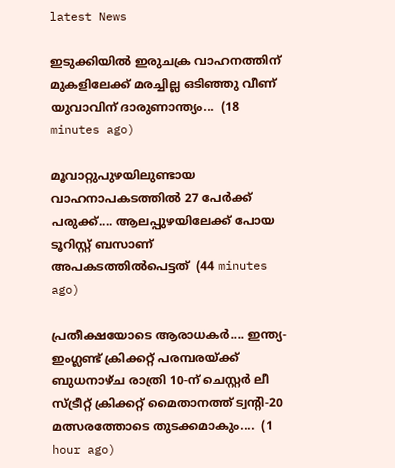latest News

ഇടുക്കിയിൽ ഇരുചക്ര വാഹനത്തിന് മുകളിലേക്ക് മരച്ചില്ല ഒടിഞ്ഞു വീണ് യുവാവിന് ദാരുണാന്ത്യം...  (18 minutes ago)

മൂവാറ്റുപുഴയിലുണ്ടായ വാഹനാപകടത്തിൽ 27 പേർക്ക് പരുക്ക്.... ആലപ്പുഴയിലേക്ക് പോയ ടൂറിസ്റ്റ് ബസാണ് അപകടത്തിൽപെട്ടത്  (44 minutes ago)

പ്രതീക്ഷയോടെ ആരാധകർ.... ഇന്ത്യ-ഇംഗ്ലണ്ട് ക്രിക്കറ്റ് പരമ്പരയ്ക്ക് ബുധനാഴ്ച രാത്രി 10-ന് ചെസ്റ്റർ ലീ സ്ട്രീറ്റ് ക്രിക്കറ്റ് മൈതാനത്ത് ട്വന്റി-20 മത്സരത്തോടെ തുടക്കമാകും....  (1 hour ago)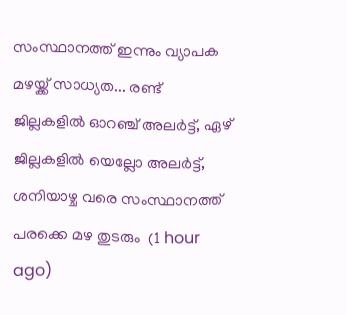സംസ്ഥാനത്ത് ഇന്നും വ്യാപക മഴയ്ക്ക് സാധ്യത... രണ്ട് ജില്ലകളിൽ ഓറഞ്ച് അലർട്ട്, ഏഴ് ജില്ലകളിൽ യെല്ലോ അലർട്ട്, ശനിയാഴ്ച വരെ സംസ്ഥാനത്ത് പരക്കെ മഴ തുടരും  (1 hour ago)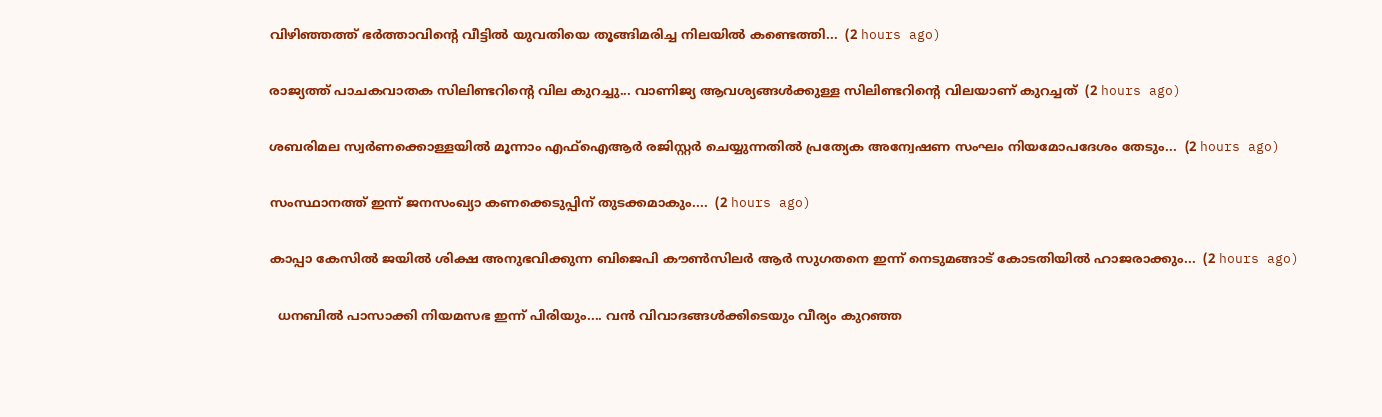വിഴിഞ്ഞത്ത് ഭർത്താവിന്റെ വീട്ടിൽ യുവതിയെ തൂങ്ങിമരിച്ച നിലയിൽ കണ്ടെത്തി...  (2 hours ago)

രാജ്യത്ത് പാചകവാതക സിലിണ്ടറിന്റെ വില കുറച്ചു... വാണിജ്യ ആവശ്യങ്ങൾക്കുള്ള സിലിണ്ടറിന്റെ വിലയാണ് കുറച്ചത്  (2 hours ago)

ശബരിമല സ്വർണക്കൊള്ളയിൽ മൂന്നാം എഫ്ഐആർ രജിസ്റ്റർ ചെയ്യുന്നതിൽ പ്രത്യേക അന്വേഷണ സംഘം നിയമോപദേശം തേടും...  (2 hours ago)

സംസ്ഥാനത്ത് ഇന്ന് ജനസംഖ്യാ കണക്കെടുപ്പിന് തുടക്കമാകും....  (2 hours ago)

കാപ്പാ കേസിൽ ജയിൽ ശിക്ഷ അനുഭവിക്കുന്ന ബിജെപി കൗൺസിലർ ആർ സുഗതനെ ഇന്ന് നെടുമങ്ങാട് കോടതിയിൽ ഹാജരാക്കും...  (2 hours ago)

  ധനബിൽ പാസാക്കി നിയമസഭ ഇന്ന് പിരിയും.... വൻ വിവാദങ്ങൾക്കിടെയും വീര്യം കുറഞ്ഞ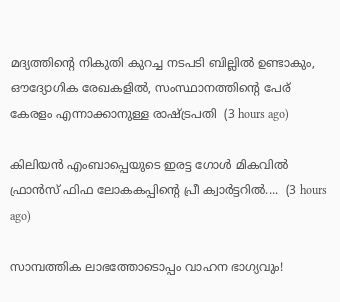മദ്യത്തിൻ്റെ നികുതി കുറച്ച നടപടി ബില്ലിൽ ഉണ്ടാകും, ഔദ്യോഗിക രേഖകളിൽ, സംസ്ഥാനത്തിന്റെ പേര് കേരളം എന്നാക്കാനുള്ള രാഷ്ട്രപതി  (3 hours ago)

കിലിയന്‍ എംബാപ്പെയുടെ ഇരട്ട ഗോള്‍ മികവില്‍ ഫ്രാന്‍സ് ഫിഫ ലോകകപ്പിന്റെ പ്രീ ക്വാര്‍ട്ടറില്‍....  (3 hours ago)

സാമ്പത്തിക ലാഭത്തോടൊപ്പം വാഹന ഭാഗ്യവും!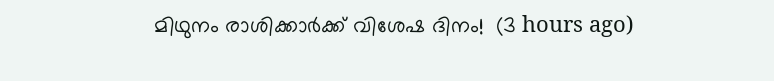മിഥുനം രാശിക്കാർക്ക് വിശേഷ ദിനം!  (3 hours ago)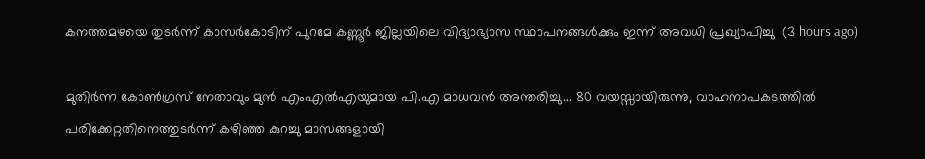കനത്തമഴയെ തുടര്‍ന്ന് കാസര്‍കോടിന് പുറമേ കണ്ണൂര്‍ ജില്ലയിലെ വിദ്യാഭ്യാസ സ്ഥാപനങ്ങള്‍ക്കും ഇന്ന് അവധി പ്രഖ്യാപിച്ചു  (3 hours ago)

മുതിർന്ന കോൺഗ്രസ് നേതാവും മുൻ എംഎൽഎയുമായ പി.എ മാധവൻ അന്തരിച്ചു... 80 വയസ്സായിരുന്നു, വാഹനാപകടത്തിൽ പരിക്കേറ്റതിനെത്തുടർന്ന് കഴിഞ്ഞ കുറച്ചു മാസങ്ങളായി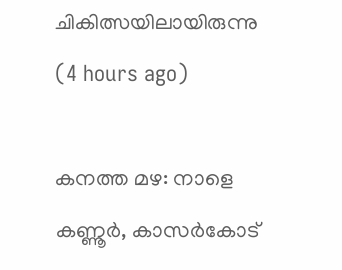ചികിത്സയിലായിരുന്നു    (4 hours ago)

കനത്ത മഴ: നാളെ കണ്ണൂര്‍, കാസര്‍കോട്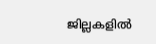ജില്ലകളില്‍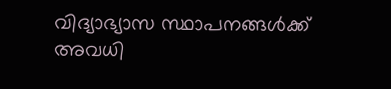വിദ്യാഭ്യാസ സ്ഥാപനങ്ങള്‍ക്ക് അവധി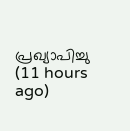പ്രഖ്യാപിച്ചു  (11 hours ago)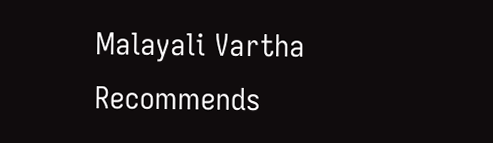Malayali Vartha Recommends